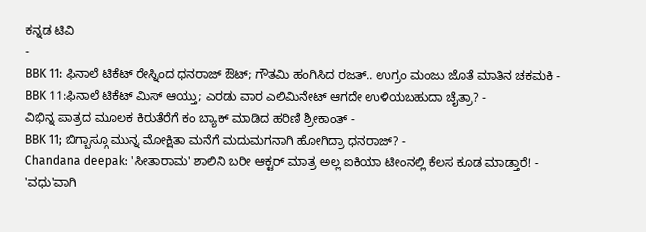ಕನ್ನಡ ಟಿವಿ
-
BBK 11: ಫಿನಾಲೆ ಟಿಕೆಟ್ ರೇಸ್ನಿಂದ ಧನರಾಜ್ ಔಟ್; ಗೌತಮಿ ಹಂಗಿಸಿದ ರಜತ್.. ಉಗ್ರಂ ಮಂಜು ಜೊತೆ ಮಾತಿನ ಚಕಮಕಿ -
BBK 11:ಫಿನಾಲೆ ಟಿಕೆಟ್ ಮಿಸ್ ಆಯ್ತು; ಎರಡು ವಾರ ಎಲಿಮಿನೇಟ್ ಆಗದೇ ಉಳಿಯಬಹುದಾ ಚೈತ್ರಾ? -
ವಿಭಿನ್ನ ಪಾತ್ರದ ಮೂಲಕ ಕಿರುತೆರೆಗೆ ಕಂ ಬ್ಯಾಕ್ ಮಾಡಿದ ಹರಿಣಿ ಶ್ರೀಕಾಂತ್ -
BBK 11; ಬಿಗ್ಬಾಸ್ಗೂ ಮುನ್ನ ಮೋಕ್ಷಿತಾ ಮನೆಗೆ ಮದುಮಗನಾಗಿ ಹೋಗಿದ್ರಾ ಧನರಾಜ್? -
Chandana deepak: 'ಸೀತಾರಾಮ' ಶಾಲಿನಿ ಬರೀ ಆಕ್ಟರ್ ಮಾತ್ರ ಅಲ್ಲ ಐಕಿಯಾ ಟೀಂನಲ್ಲಿ ಕೆಲಸ ಕೂಡ ಮಾಡ್ತಾರೆ! -
'ವಧು'ವಾಗಿ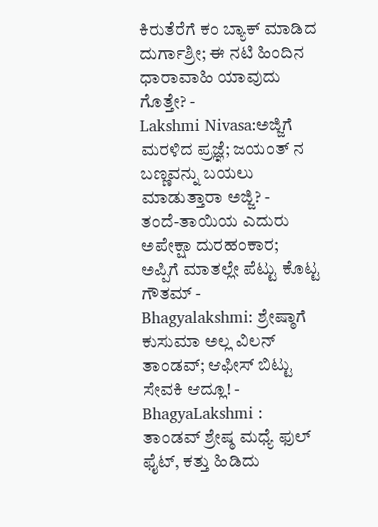ಕಿರುತೆರೆಗೆ ಕಂ ಬ್ಯಾಕ್ ಮಾಡಿದ ದುರ್ಗಾಶ್ರೀ; ಈ ನಟಿ ಹಿಂದಿನ ಧಾರಾವಾಹಿ ಯಾವುದು ಗೊತ್ತೇ? -
Lakshmi Nivasa:ಅಜ್ಜಿಗೆ ಮರಳಿದ ಪ್ರಜ್ಞೆ; ಜಯಂತ್ ನ ಬಣ್ಣವನ್ನು ಬಯಲು ಮಾಡುತ್ತಾರಾ ಅಜ್ಜಿ? -
ತಂದೆ-ತಾಯಿಯ ಎದುರು ಅಪೇಕ್ಷಾ ದುರಹಂಕಾರ; ಅಪ್ಪಿಗೆ ಮಾತಲ್ಲೇ ಪೆಟ್ಟು ಕೊಟ್ಟ ಗೌತಮ್ -
Bhagyalakshmi: ಶ್ರೇಷ್ಠಾಗೆ ಕುಸುಮಾ ಅಲ್ಲ ವಿಲನ್ ತಾಂಡವ್; ಆಫೀಸ್ ಬಿಟ್ಟು ಸೇವಕಿ ಆದ್ಲೂ! -
BhagyaLakshmi : ತಾಂಡವ್ ಶ್ರೇಷ್ಠ ಮಧ್ಯೆ ಫುಲ್ ಫೈಟ್, ಕತ್ತು ಹಿಡಿದು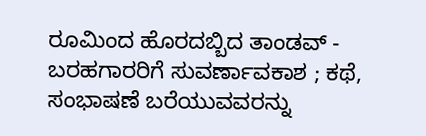ರೂಮಿಂದ ಹೊರದಬ್ಬಿದ ತಾಂಡವ್ -
ಬರಹಗಾರರಿಗೆ ಸುವರ್ಣಾವಕಾಶ ; ಕಥೆ, ಸಂಭಾಷಣೆ ಬರೆಯುವವರನ್ನು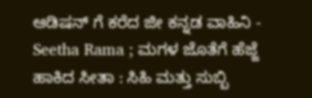ಆಡಿಷನ್ ಗೆ ಕರೆದ ಜೀ ಕನ್ನಡ ವಾಹಿನಿ -
Seetha Rama ; ಮಗಳ ಜೊತೆಗೆ ಹೆಜ್ಜೆ ಹಾಕಿದ ಸೀತಾ : ಸಿಹಿ ಮತ್ತು ಸುಬ್ಬಿ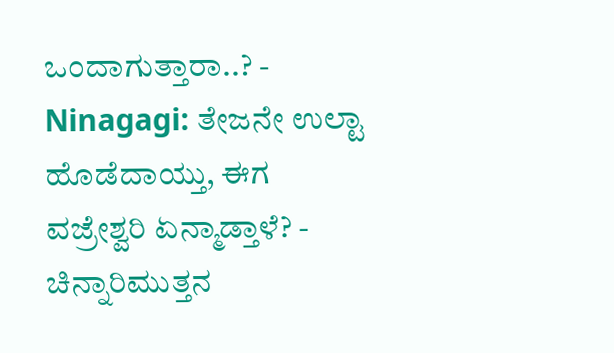ಒಂದಾಗುತ್ತಾರಾ..? -
Ninagagi: ತೇಜನೇ ಉಲ್ಟಾ ಹೊಡೆದಾಯ್ತು, ಈಗ ವಜ್ರೇಶ್ವರಿ ಏನ್ಮಾಡ್ತಾಳೆ? -
ಚಿನ್ನಾರಿಮುತ್ತನ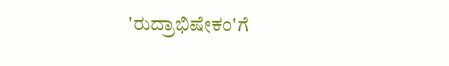'ರುದ್ರಾಭಿಷೇಕಂ'ಗೆ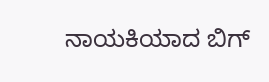ನಾಯಕಿಯಾದ ಬಿಗ್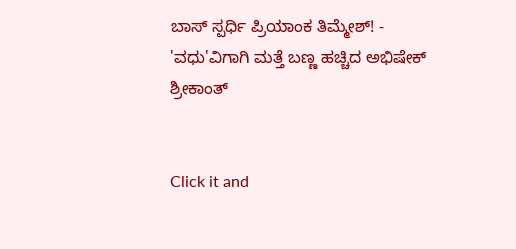ಬಾಸ್ ಸ್ಪರ್ಧಿ ಪ್ರಿಯಾಂಕ ತಿಮ್ಮೇಶ್! -
'ವಧು'ವಿಗಾಗಿ ಮತ್ತೆ ಬಣ್ಣ ಹಚ್ಚಿದ ಅಭಿಷೇಕ್ ಶ್ರೀಕಾಂತ್


Click it and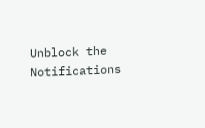Unblock the Notifications